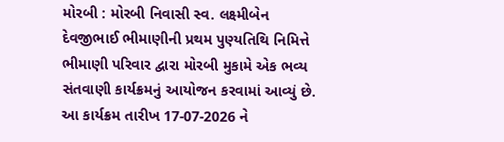મોરબી : મોરબી નિવાસી સ્વ. લક્ષ્મીબેન દેવજીભાઈ ભીમાણીની પ્રથમ પુણ્યતિથિ નિમિત્તે ભીમાણી પરિવાર દ્વારા મોરબી મુકામે એક ભવ્ય સંતવાણી કાર્યક્રમનું આયોજન કરવામાં આવ્યું છે. આ કાર્યક્રમ તારીખ 17-07-2026 ને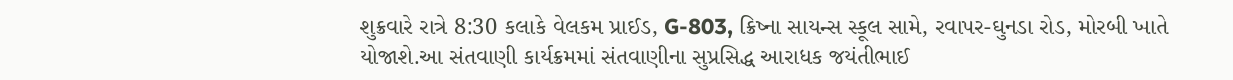શુક્રવારે રાત્રે 8:30 કલાકે વેલકમ પ્રાઈડ, G-803, ક્રિષ્ના સાયન્સ સ્કૂલ સામે, રવાપર-ઘુનડા રોડ, મોરબી ખાતે યોજાશે.આ સંતવાણી કાર્યક્રમમાં સંતવાણીના સુપ્રસિદ્ધ આરાધક જયંતીભાઈ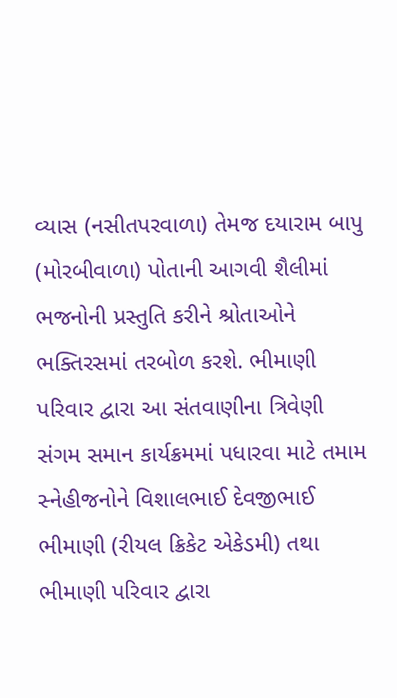વ્યાસ (નસીતપરવાળા) તેમજ દયારામ બાપુ (મોરબીવાળા) પોતાની આગવી શૈલીમાં ભજનોની પ્રસ્તુતિ કરીને શ્રોતાઓને ભક્તિરસમાં તરબોળ કરશે. ભીમાણી પરિવાર દ્વારા આ સંતવાણીના ત્રિવેણી સંગમ સમાન કાર્યક્રમમાં પધારવા માટે તમામ સ્નેહીજનોને વિશાલભાઈ દેવજીભાઈ ભીમાણી (રીયલ ક્રિકેટ એકેડમી) તથા ભીમાણી પરિવાર દ્વારા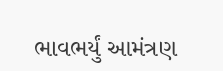ભાવભર્યું આમંત્રણ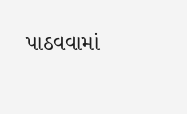પાઠવવામાં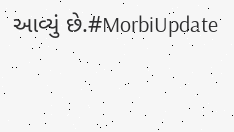આવ્યું છે.#MorbiUpdate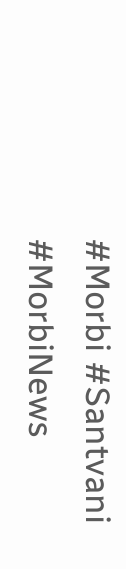#Morbi #Santvani #MorbiNews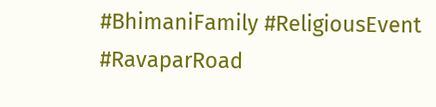#BhimaniFamily #ReligiousEvent #RavaparRoad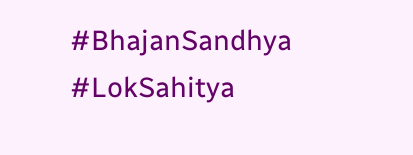#BhajanSandhya #LokSahitya